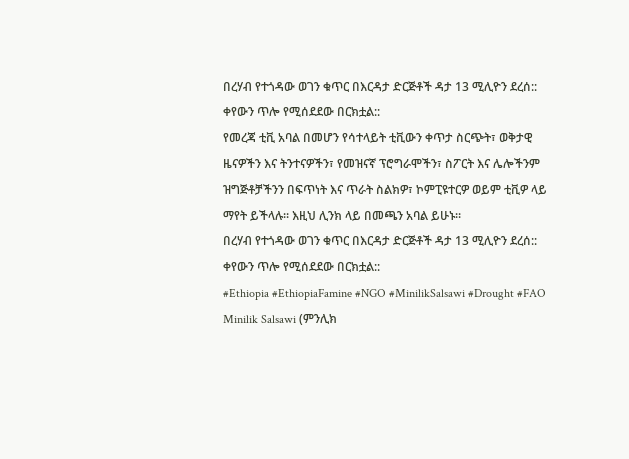በረሃብ የተጎዳው ወገን ቁጥር በእርዳታ ድርጅቶች ዳታ 13 ሚሊዮን ደረሰ:: ቀየውን ጥሎ የሚሰደደው በርክቷል::
የመረጃ ቲቪ አባል በመሆን የሳተላይት ቲቪውን ቀጥታ ስርጭት፣ ወቅታዊ ዜናዎችን እና ትንተናዎችን፣ የመዝናኛ ፕሮግራሞችን፣ ስፖርት እና ሌሎችንም ዝግጅቶቻችንን በፍጥነት እና ጥራት ስልክዎ፣ ኮምፒዩተርዎ ወይም ቲቪዎ ላይ ማየት ይችላሉ። እዚህ ሊንክ ላይ በመጫን አባል ይሁኑ።
በረሃብ የተጎዳው ወገን ቁጥር በእርዳታ ድርጅቶች ዳታ 13 ሚሊዮን ደረሰ:: ቀየውን ጥሎ የሚሰደደው በርክቷል::
#Ethiopia #EthiopiaFamine #NGO #MinilikSalsawi #Drought #FAO
Minilik Salsawi (ምንሊክ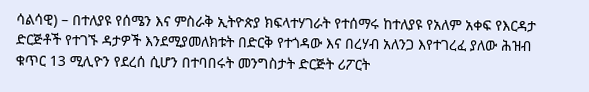ሳልሳዊ) – በተለያዩ የሰሜን እና ምስራቅ ኢትዮጵያ ክፍላተሃገራት የተሰማሩ ከተለያዩ የአለም አቀፍ የእርዳታ ድርጅቶች የተገኙ ዳታዎች እንደሚያመለክቱት በድርቅ የተጎዳው እና በረሃብ አለንጋ እየተገረፈ ያለው ሕዝብ ቁጥር 13 ሚሊዮን የደረሰ ሲሆን በተባበሩት መንግስታት ድርጅት ሪፖርት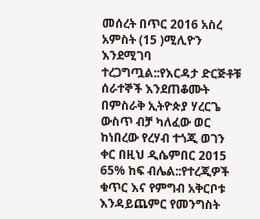መሰረት በጥር 2016 አስረ አምስት (15 )ሚሊዮን እንደሚገባ ተረጋግጧል::የእርዳታ ድርጅቶቹ ሰራተኞች እንደጠቆሙት በምስራቅ ኢትዮጵያ ሃረርጌ ውስጥ ብቻ ካለፈው ወር ከነበረው የረሃብ ተጎጂ ወገን ቀር በዚህ ዲሴምበር 2015 65% ከፍ ብሌል::የተረጂዎች ቁጥር እና የምግብ አቅርቦቱ እንዳይጨምር የመንግስት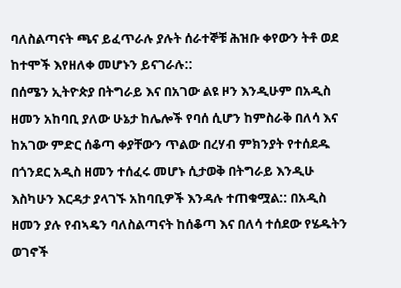ባለስልጣናት ጫና ይፈጥራሉ ያሉት ሰራተኞቹ ሕዝቡ ቀየውን ትቶ ወደ ከተሞች እየዘለቀ መሆኑን ይናገራሉ::
በሰሜን ኢትዮጵያ በትግራይ እና በአገው ልዩ ዞን እንዲሁም በአዲስ ዘመን አከባቢ ያለው ሁኔታ ከሌሎች የባሰ ሲሆን ከምስራቅ በለሳ እና ከአገው ምድር ሰቆጣ ቀያቸውን ጥልው በረሃብ ምክንያት የተሰደዱ በጎንደር አዲስ ዘመን ተሰፈሩ መሆኑ ሲታወቅ በትግራይ እንዲሁ እስካሁን እርዳታ ያላገኙ አከባቢዎች እንዳሉ ተጠቁሟል:: በአዲስ ዘመን ያሉ የብኣዴን ባለስልጣናት ከሰቆጣ እና በለሳ ተሰደው የሄዱትን ወገኖች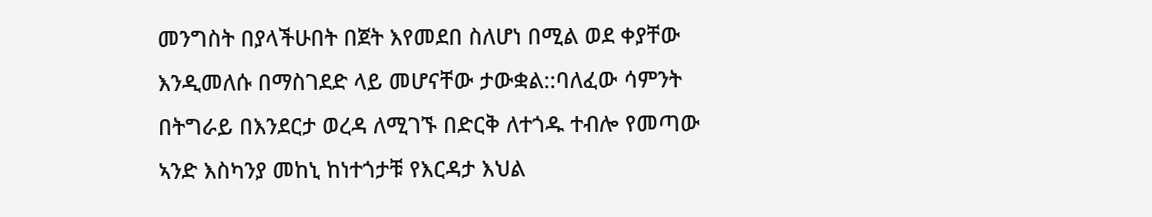መንግስት በያላችሁበት በጀት እየመደበ ስለሆነ በሚል ወደ ቀያቸው እንዲመለሱ በማስገደድ ላይ መሆናቸው ታውቋል::ባለፈው ሳምንት በትግራይ በእንደርታ ወረዳ ለሚገኙ በድርቅ ለተጎዱ ተብሎ የመጣው ኣንድ እስካንያ መከኒ ከነተጎታቹ የእርዳታ እህል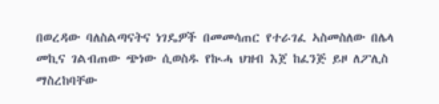በወረዳው ባለስልጣናትና ነገዴዎች በመመሳጠር የተራገፈ ኣስመስለው በሌላ መኪና ገልብጠው ጭነው ሲወስዱ የኲሓ ህዝብ እጀ ከፈንጅ ይዞ ለፖሊስ ማስረከባቸው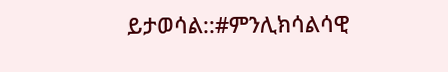ይታወሳል::#ምንሊክሳልሳዊ